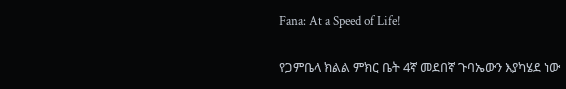Fana: At a Speed of Life!

የጋምቤላ ክልል ምክር ቤት 4ኛ መደበኛ ጉባኤውን እያካሄደ ነው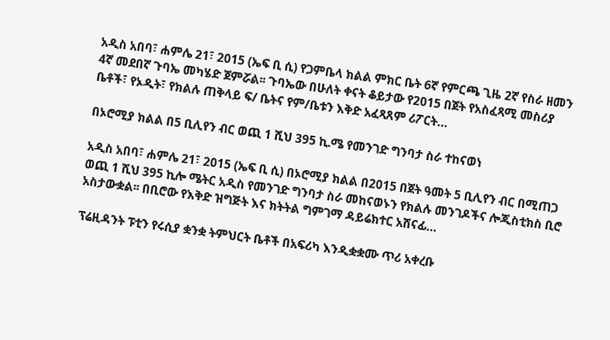አዲስ አበባ፣ ሐምሌ 21፣ 2015 (ኤፍ ቢ ሲ) የጋምቤላ ክልል ምክር ቤት 6ኛ የምርጫ ጊዜ 2ኛ የስራ ዘመን 4ኛ መደበኛ ጉባኤ መካሄድ ጀምሯል፡፡ ጉባኤው በሁለት ቀናት ቆይታው የ2015 በጀት የአስፈጻሚ መስሪያ ቤቶች፣ የኦዲት፣ የክልሉ ጠቅላይ ፍ/ ቤትና የም/ቤቱን እቅድ አፈጻጸም ሪፖርት…

በኦሮሚያ ክልል በ5 ቢሊየን ብር ወጪ 1 ሺህ 395 ኪ.ሜ የመንገድ ግንባታ ስራ ተከናወነ

አዲስ አበባ፣ ሐምሌ 21፣ 2015 (ኤፍ ቢ ሲ) በኦሮሚያ ክልል በ2015 በጀት ዓመት 5 ቢሊየን ብር በሚጠጋ ወጪ 1 ሺህ 395 ኪሎ ሜትር አዲስ የመንገድ ግንባታ ስራ መከናወኑን የክልሉ መንገዶችና ሎጂስቲክስ ቢሮ አስታውቋል፡፡ በቢሮው የእቅድ ዝግጅት እና ክትትል ግምገማ ዳይሬክተር አሸናፊ…

ፕሬዚዳንት ፑቲን የሩሲያ ቋንቋ ትምህርት ቤቶች በአፍሪካ እንዲቋቋሙ ጥሪ አቀረቡ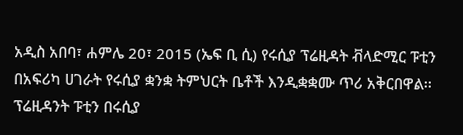አዲስ አበባ፣ ሐምሌ 20፣ 2015 (ኤፍ ቢ ሲ) የሩሲያ ፕሬዚዳት ቭላድሚር ፑቲን በአፍሪካ ሀገራት የሩሲያ ቋንቋ ትምህርት ቤቶች እንዲቋቋሙ ጥሪ አቅርበዋል፡፡ ፕሬዚዳንት ፑቲን በሩሲያ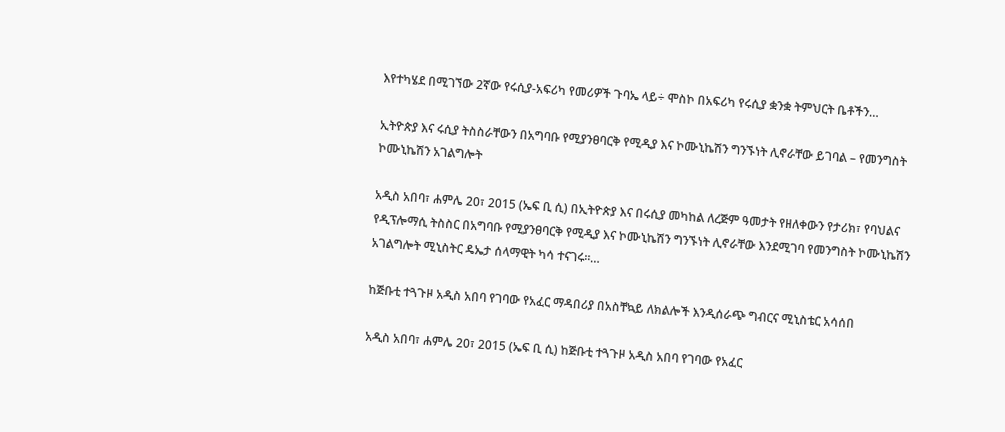እየተካሄደ በሚገኘው 2ኛው የሩሲያ-አፍሪካ የመሪዎች ጉባኤ ላይ÷ ሞስኮ በአፍሪካ የሩሲያ ቋንቋ ትምህርት ቤቶችን…

ኢትዮጵያ እና ሩሲያ ትስስራቸውን በአግባቡ የሚያንፀባርቅ የሚዲያ እና ኮሙኒኬሽን ግንኙነት ሊኖራቸው ይገባል – የመንግስት ኮሙኒኬሽን አገልግሎት

አዲስ አበባ፣ ሐምሌ 20፣ 2015 (ኤፍ ቢ ሲ) በኢትዮጵያ እና በሩሲያ መካከል ለረጅም ዓመታት የዘለቀውን የታሪክ፣ የባህልና የዲፕሎማሲ ትስስር በአግባቡ የሚያንፀባርቅ የሚዲያ እና ኮሙኒኬሽን ግንኙነት ሊኖራቸው እንደሚገባ የመንግስት ኮሙኒኬሽን አገልግሎት ሚኒስትር ዴኤታ ሰላማዊት ካሳ ተናገሩ።…

ከጅቡቲ ተጓጉዞ አዲስ አበባ የገባው የአፈር ማዳበሪያ በአስቸኳይ ለክልሎች እንዲሰራጭ ግብርና ሚኒስቴር አሳሰበ

አዲስ አበባ፣ ሐምሌ 20፣ 2015 (ኤፍ ቢ ሲ) ከጅቡቲ ተጓጉዞ አዲስ አበባ የገባው የአፈር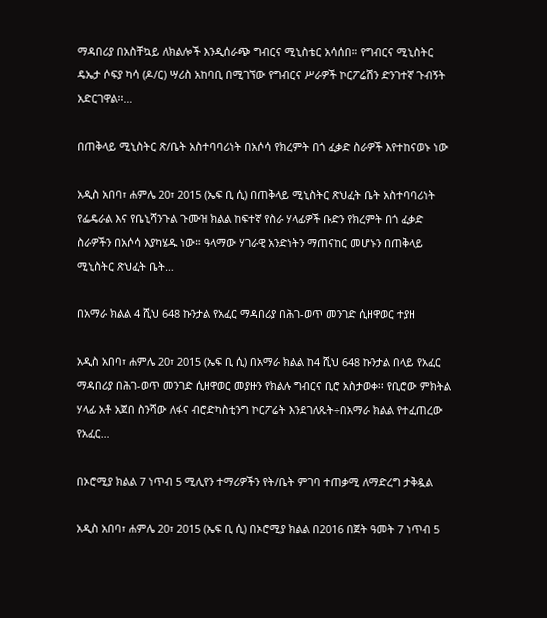ማዳበሪያ በአስቸኳይ ለክልሎች እንዲሰራጭ ግብርና ሚኒስቴር አሳሰበ። የግብርና ሚኒስትር ዴኤታ ሶፍያ ካሳ (ዶ/ር) ሣሪስ አከባቢ በሚገኘው የግብርና ሥራዎች ኮርፖሬሽን ድንገተኛ ጉብኝት አድርገዋል፡፡…

በጠቅላይ ሚኒስትር ጽ/ቤት አስተባባሪነት በአሶሳ የክረምት በጎ ፈቃድ ስራዎች እየተከናወኑ ነው

አዲስ አበባ፣ ሐምሌ 20፣ 2015 (ኤፍ ቢ ሲ) በጠቅላይ ሚኒስትር ጽህፈት ቤት አስተባባሪነት የፌዴራል እና የቤኒሻንጉል ጉሙዝ ክልል ከፍተኛ የስራ ሃላፊዎች ቡድን የክረምት በጎ ፈቃድ ስራዎችን በአሶሳ እያካሄዱ ነው። ዓላማው ሃገራዊ አንድነትን ማጠናከር መሆኑን በጠቅላይ ሚኒስትር ጽህፈት ቤት…

በአማራ ክልል 4 ሺህ 648 ኩንታል የአፈር ማዳበሪያ በሕገ-ወጥ መንገድ ሲዘዋወር ተያዘ

አዲስ አበባ፣ ሐምሌ 20፣ 2015 (ኤፍ ቢ ሲ) በአማራ ክልል ከ4 ሺህ 648 ኩንታል በላይ የአፈር ማዳበሪያ በሕገ-ወጥ መንገድ ሲዘዋወር መያዙን የክልሉ ግብርና ቢሮ አስታወቀ፡፡ የቢሮው ምክትል ሃላፊ አቶ አጀበ ስንሻው ለፋና ብሮድካስቲንግ ኮርፖሬት እንደገለጹት÷በአማራ ክልል የተፈጠረው የአፈር…

በኦሮሚያ ክልል 7 ነጥብ 5 ሚሊየን ተማሪዎችን የት/ቤት ምገባ ተጠቃሚ ለማድረግ ታቅዷል

አዲስ አበባ፣ ሐምሌ 20፣ 2015 (ኤፍ ቢ ሲ) በኦሮሚያ ክልል በ2016 በጀት ዓመት 7 ነጥብ 5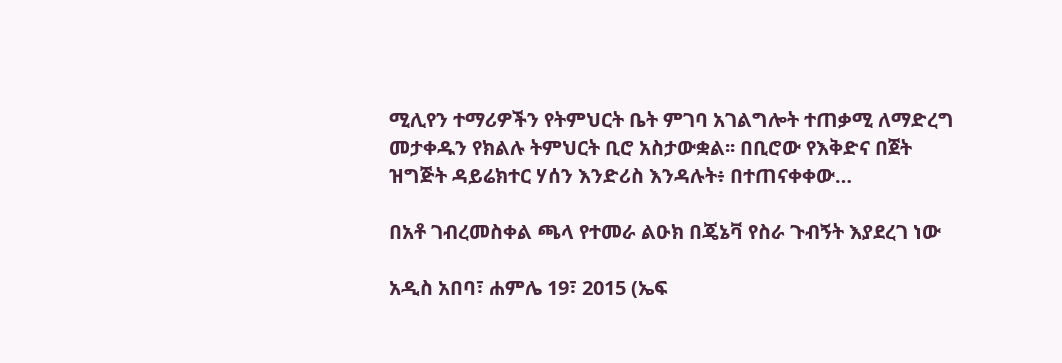ሚሊየን ተማሪዎችን የትምህርት ቤት ምገባ አገልግሎት ተጠቃሚ ለማድረግ መታቀዱን የክልሉ ትምህርት ቢሮ አስታውቋል፡፡ በቢሮው የእቅድና በጀት ዝግጅት ዳይሬክተር ሃሰን እንድሪስ እንዳሉት፥ በተጠናቀቀው…

በአቶ ገብረመስቀል ጫላ የተመራ ልዑክ በጄኔቫ የስራ ጉብኝት እያደረገ ነው

አዲስ አበባ፣ ሐምሌ 19፣ 2015 (ኤፍ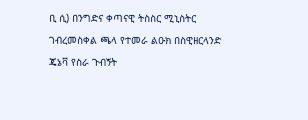ቢ ሲ) በንግድና ቀጣናዊ ትስስር ሚኒስትር ገብረመስቀል ጫላ የተመራ ልዑክ በስዊዘርላንድ ጄኔቫ የስራ ጉብኝት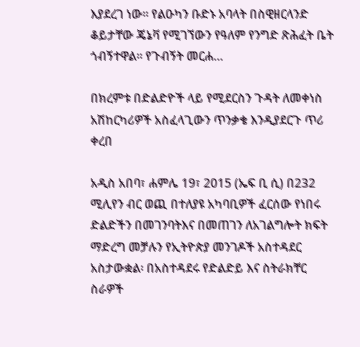እያደረገ ነው፡፡ የልዑካን ቡድኑ አባላት በስዊዘርላንድ ቆይታቸው ጄኔቫ የሚገኘውን የዓለም የንግድ ጽሕፈት ቤት ጎብኝተዋል፡፡ የጉብኝት መርሐ…

በክረምቱ በድልድዮች ላይ የሚደርስን ጉዳት ለመቀነስ አሽከርካሪዎች አስፈላጊውን ጥንቃቄ እንዲያደርጉ ጥሪ ቀረበ

አዲስ አበባ፣ ሐምሌ 19፣ 2015 (ኤፍ ቢ ሲ) በ232 ሚሊየን ብር ወጪ በተለያዩ አካባቢዎች ፈርሰው የነበሩ ድልድችን በመገንባትእና በመጠገን ለአገልግሎት ክፍት ማድረግ መቻሉን የኢትዮጵያ መንገዶች አስተዳደር አስታውቋል፡ በአስተዳደሩ የድልድይ እና ስትራክቸር ስራዎች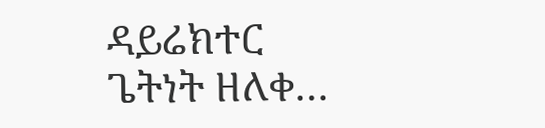ዳይሬክተር ጌትነት ዘለቀ…